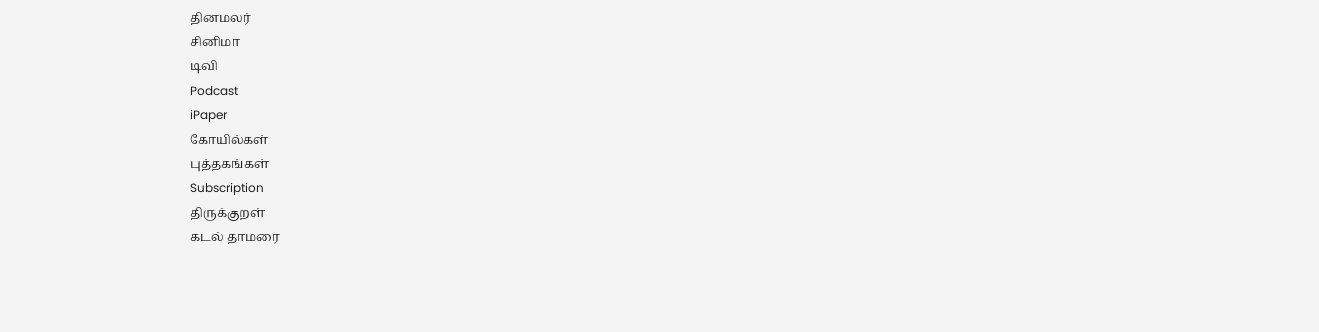தினமலர்
சினிமா
டிவி
Podcast
iPaper
கோயில்கள்
புத்தகங்கள்
Subscription
திருக்குறள்
கடல் தாமரை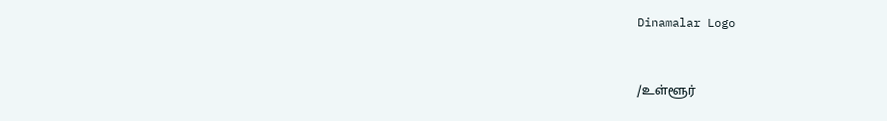Dinamalar Logo



/உள்ளூர்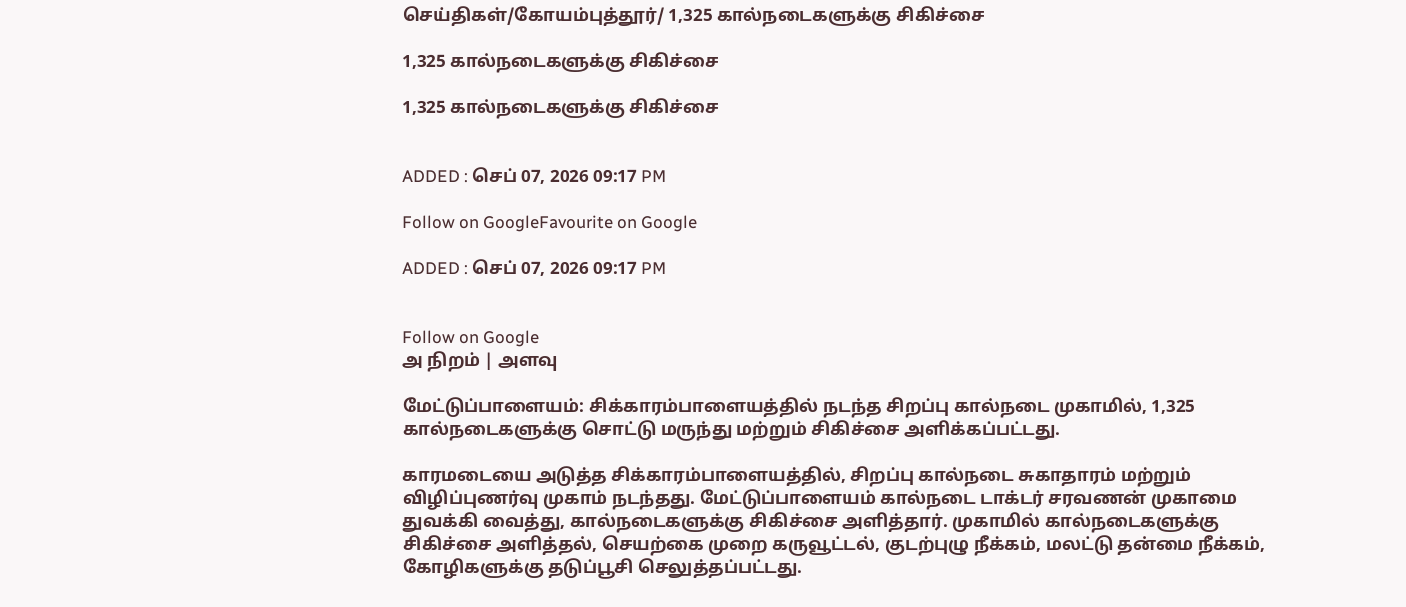செய்திகள்/கோயம்புத்தூர்/ 1,325 கால்நடைகளுக்கு சிகிச்சை

1,325 கால்நடைகளுக்கு சிகிச்சை

1,325 கால்நடைகளுக்கு சிகிச்சை


ADDED : செப் 07, 2026 09:17 PM

Follow on GoogleFavourite on Google

ADDED : செப் 07, 2026 09:17 PM


Follow on Google
அ நிறம் | அளவு

மேட்டுப்பாளையம்: சிக்காரம்பாளையத்தில் நடந்த சிறப்பு கால்நடை முகாமில், 1,325 கால்நடைகளுக்கு சொட்டு மருந்து மற்றும் சிகிச்சை அளிக்கப்பட்டது.

காரமடையை அடுத்த சிக்காரம்பாளையத்தில், சிறப்பு கால்நடை சுகாதாரம் மற்றும் விழிப்புணர்வு முகாம் நடந்தது. மேட்டுப்பாளையம் கால்நடை டாக்டர் சரவணன் முகாமை துவக்கி வைத்து, கால்நடைகளுக்கு சிகிச்சை அளித்தார். முகாமில் கால்நடைகளுக்கு சிகிச்சை அளித்தல், செயற்கை முறை கருவூட்டல், குடற்புழு நீக்கம், மலட்டு தன்மை நீக்கம், கோழிகளுக்கு தடுப்பூசி செலுத்தப்பட்டது.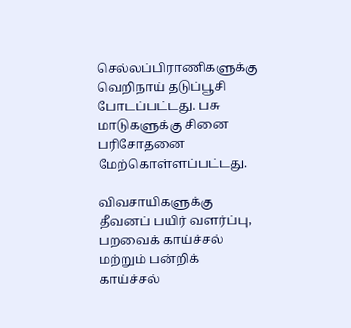செல்லப்பிராணிகளுக்கு வெறிநாய் தடுப்பூசி போடப்பட்டது. பசு மாடுகளுக்கு சினை பரிசோதனை மேற்கொள்ளப்பட்டது.

விவசாயிகளுக்கு தீவனப் பயிர் வளர்ப்பு, பறவைக் காய்ச்சல் மற்றும் பன்றிக் காய்ச்சல்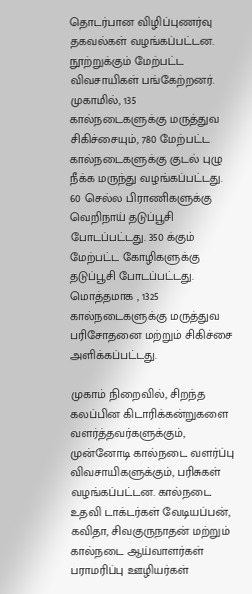தொடர்பான விழிப்புணர்வு தகவல்கள் வழங்கப்பட்டன. நூற்றுக்கும் மேற்பட்ட விவசாயிகள் பங்கேற்றனர். முகாமில், 135 கால்நடைகளுக்கு மருத்துவ சிகிச்சையும், 780 மேற்பட்ட கால்நடைகளுக்கு குடல் புழு நீக்க மருந்து வழங்கப்பட்டது. 60 செல்ல பிராணிகளுக்கு வெறிநாய் தடுப்பூசி போடப்பட்டது. 350 க்கும் மேற்பட்ட கோழிகளுக்கு தடுப்பூசி போடப்பட்டது. மொத்தமாக , 1325 கால்நடைகளுக்கு மருத்துவ பரிசோதனை மற்றும் சிகிச்சை அளிக்கப்பட்டது.

முகாம் நிறைவில், சிறந்த கலப்பின கிடாரிக்கன்றுகளை வளர்த்தவர்களுக்கும், முன்னோடி கால்நடை வளர்ப்பு விவசாயிகளுக்கும், பரிசுகள் வழங்கப்பட்டன. கால்நடை உதவி டாக்டர்கள் வேடியப்பன், கவிதா, சிவகுருநாதன் மற்றும் கால்நடை ஆய்வாளர்கள் பராமரிப்பு ஊழியர்கள்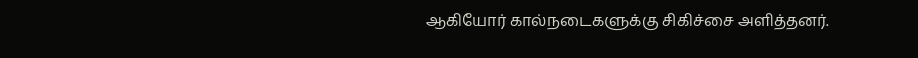ஆகியோர் கால்நடைகளுக்கு சிகிச்சை அளித்தனர்.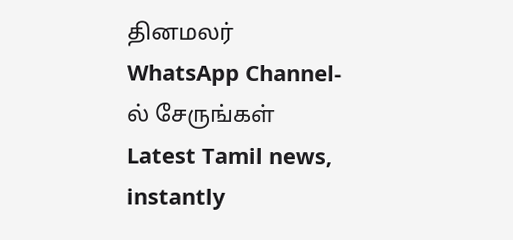தினமலர் WhatsApp Channel-ல் சேருங்கள்
Latest Tamil news, instantly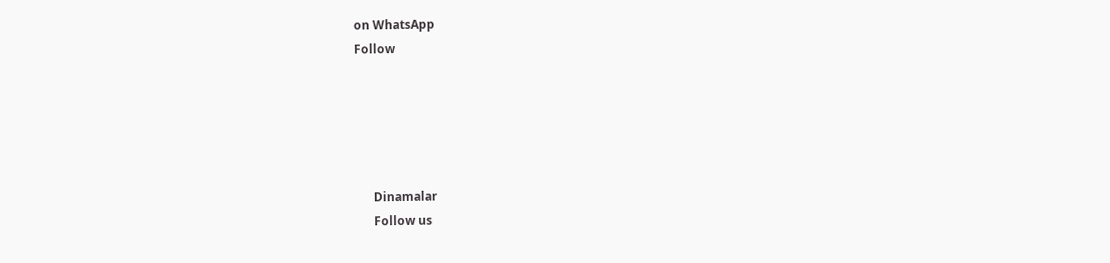on WhatsApp
Follow





      Dinamalar
      Follow us